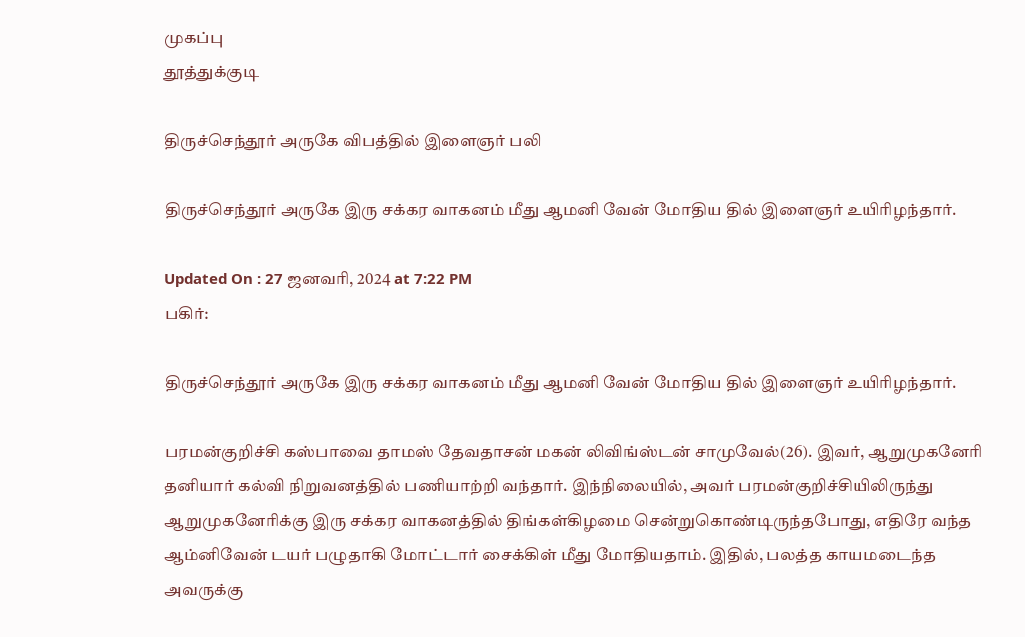முகப்பு
தூத்துக்குடி

திருச்செந்தூர் அருகே விபத்தில் இளைஞர் பலி

திருச்செந்தூர் அருகே இரு சக்கர வாகனம் மீது ஆமனி வேன் மோதிய தில் இளைஞர் உயிரிழந்தார்.

Updated On : 27 ஜனவரி, 2024 at 7:22 PM
பகிர்:

திருச்செந்தூர் அருகே இரு சக்கர வாகனம் மீது ஆமனி வேன் மோதிய தில் இளைஞர் உயிரிழந்தார்.

பரமன்குறிச்சி கஸ்பாவை தாமஸ் தேவதாசன் மகன் லிவிங்ஸ்டன் சாமுவேல்(26). இவர், ஆறுமுகனேரி தனியார் கல்வி நிறுவனத்தில் பணியாற்றி வந்தார். இந்நிலையில், அவர் பரமன்குறிச்சியிலிருந்து ஆறுமுகனேரிக்கு இரு சக்கர வாகனத்தில் திங்கள்கிழமை சென்றுகொண்டிருந்தபோது, எதிரே வந்த ஆம்னிவேன் டயர் பழுதாகி மோட்டார் சைக்கிள் மீது மோதியதாம். இதில், பலத்த காயமடைந்த அவருக்கு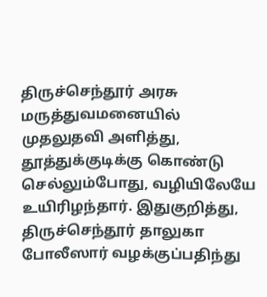திருச்செந்தூர் அரசு மருத்துவமனையில் முதலுதவி அளித்து, தூத்துக்குடிக்கு கொண்டு செல்லும்போது, வழியிலேயே உயிரிழந்தார். இதுகுறித்து, திருச்செந்தூர் தாலுகா போலீஸார் வழக்குப்பதிந்து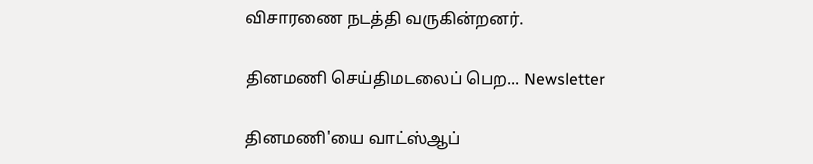விசாரணை நடத்தி வருகின்றனர்.

தினமணி செய்திமடலைப் பெற... Newsletter

தினமணி'யை வாட்ஸ்ஆப்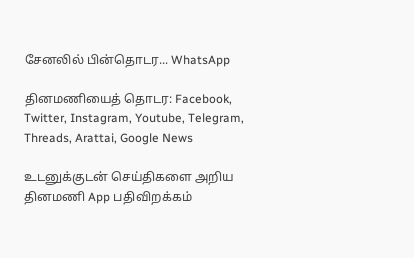சேனலில் பின்தொடர... WhatsApp

தினமணியைத் தொடர: Facebook, Twitter, Instagram, Youtube, Telegram, Threads, Arattai, Google News

உடனுக்குடன் செய்திகளை அறிய தினமணி App பதிவிறக்கம்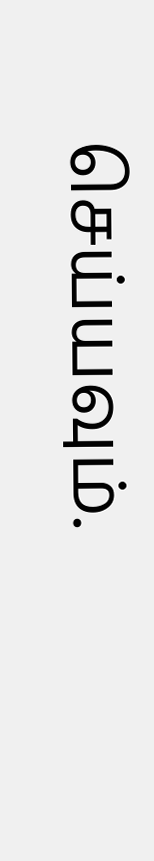செய்யவும்.